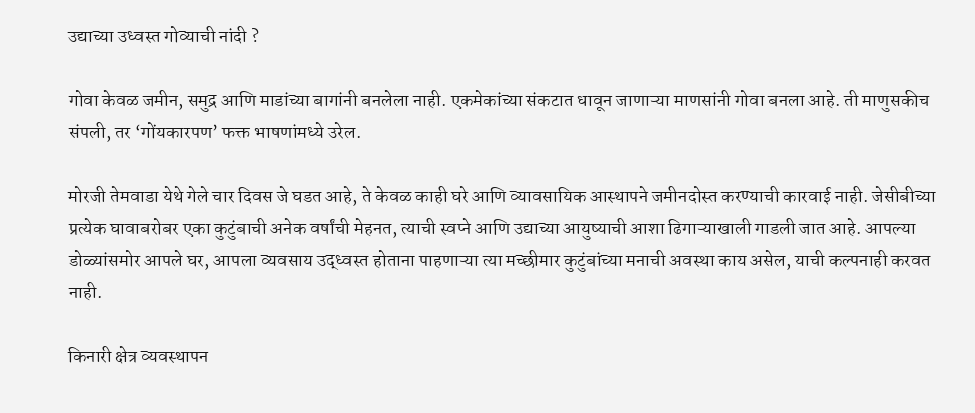उद्याच्या उध्वस्त गोव्याची नांदी ?

गोवा केवळ जमीन, समुद्र आणि माडांच्या बागांनी बनलेला नाही. एकमेकांच्या संकटात धावून जाणाऱ्या माणसांनी गोवा बनला आहे. ती माणुसकीच संपली, तर ‘गोंयकारपण’ फक्त भाषणांमध्ये उरेल.

मोरजी तेमवाडा येथे गेले चार दिवस जे घडत आहे, ते केवळ काही घरे आणि व्यावसायिक आस्थापने जमीनदोस्त करण्याची कारवाई नाही. जेसीबीच्या प्रत्येक घावाबरोबर एका कुटुंबाची अनेक वर्षांची मेहनत, त्याची स्वप्ने आणि उद्याच्या आयुष्याची आशा ढिगाऱ्याखाली गाडली जात आहे. आपल्या डोळ्यांसमोर आपले घर, आपला व्यवसाय उद्ध्वस्त होताना पाहणाऱ्या त्या मच्छीमार कुटुंबांच्या मनाची अवस्था काय असेल, याची कल्पनाही करवत नाही.

किनारी क्षेत्र व्यवस्थापन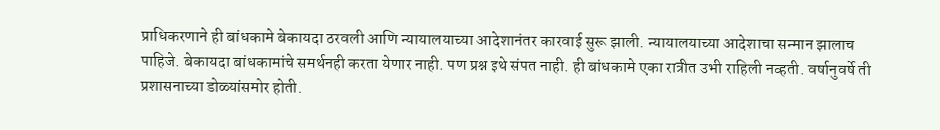प्राधिकरणाने ही बांधकामे बेकायदा ठरवली आणि न्यायालयाच्या आदेशानंतर कारवाई सुरू झाली. न्यायालयाच्या आदेशाचा सन्मान झालाच पाहिजे. बेकायदा बांधकामांचे समर्थनही करता येणार नाही. पण प्रश्न इथे संपत नाही. ही बांधकामे एका रात्रीत उभी राहिली नव्हती. वर्षानुवर्षे ती प्रशासनाच्या डोळ्यांसमोर होती.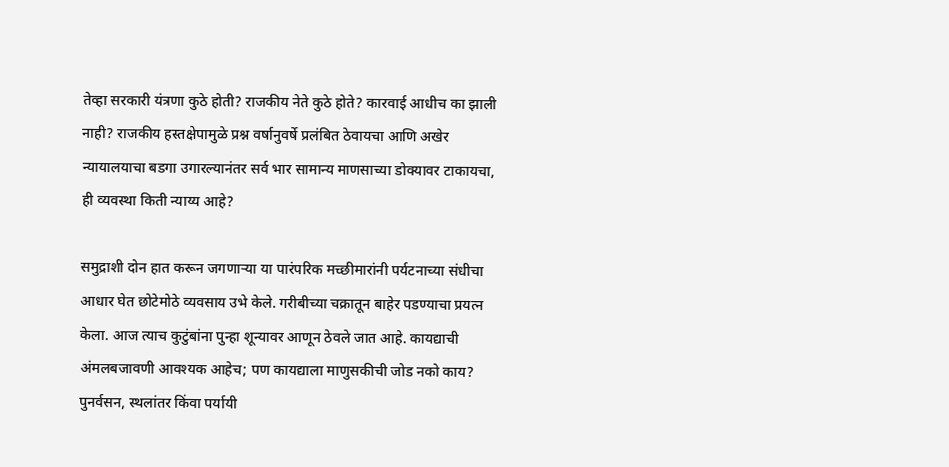तेव्हा सरकारी यंत्रणा कुठे होती? राजकीय नेते कुठे होते? कारवाई आधीच का झाली नाही? राजकीय हस्तक्षेपामुळे प्रश्न वर्षानुवर्षे प्रलंबित ठेवायचा आणि अखेर न्यायालयाचा बडगा उगारल्यानंतर सर्व भार सामान्य माणसाच्या डोक्यावर टाकायचा, ही व्यवस्था किती न्याय्य आहे?

समुद्राशी दोन हात करून जगणाऱ्या या पारंपरिक मच्छीमारांनी पर्यटनाच्या संधीचा आधार घेत छोटेमोठे व्यवसाय उभे केले. गरीबीच्या चक्रातून बाहेर पडण्याचा प्रयत्न केला. आज त्याच कुटुंबांना पुन्हा शून्यावर आणून ठेवले जात आहे. कायद्याची अंमलबजावणी आवश्यक आहेच; पण कायद्याला माणुसकीची जोड नको काय? पुनर्वसन, स्थलांतर किंवा पर्यायी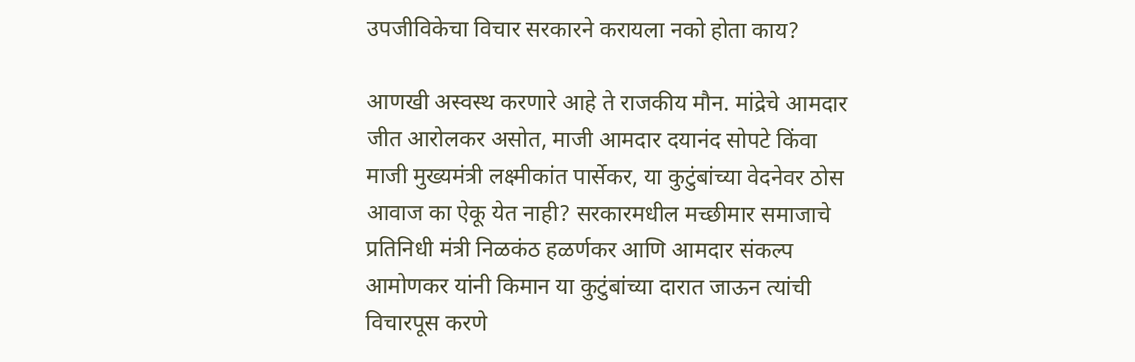उपजीविकेचा विचार सरकारने करायला नको होता काय?

आणखी अस्वस्थ करणारे आहे ते राजकीय मौन. मांद्रेचे आमदार जीत आरोलकर असोत, माजी आमदार दयानंद सोपटे किंवा माजी मुख्यमंत्री लक्ष्मीकांत पार्सेकर, या कुटुंबांच्या वेदनेवर ठोस आवाज का ऐकू येत नाही? सरकारमधील मच्छीमार समाजाचे प्रतिनिधी मंत्री निळकंठ हळर्णकर आणि आमदार संकल्प आमोणकर यांनी किमान या कुटुंबांच्या दारात जाऊन त्यांची विचारपूस करणे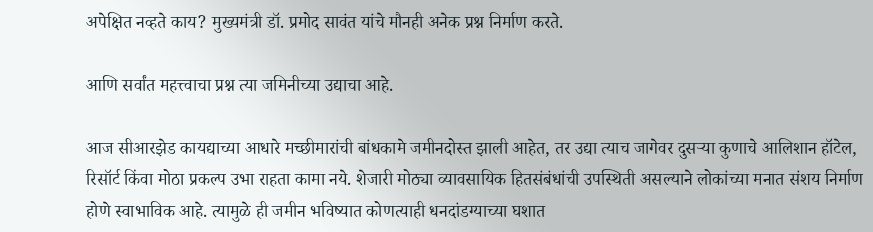अपेक्षित नव्हते काय? मुख्यमंत्री डॉ. प्रमोद सावंत यांचे मौनही अनेक प्रश्न निर्माण करते.

आणि सर्वांत महत्त्वाचा प्रश्न त्या जमिनीच्या उद्याचा आहे.

आज सीआरझेड कायद्याच्या आधारे मच्छीमारांची बांधकामे जमीनदोस्त झाली आहेत, तर उद्या त्याच जागेवर दुसऱ्या कुणाचे आलिशान हॉटेल, रिसॉर्ट किंवा मोठा प्रकल्प उभा राहता कामा नये. शेजारी मोठ्या व्यावसायिक हितसंबंधांची उपस्थिती असल्याने लोकांच्या मनात संशय निर्माण होणे स्वाभाविक आहे. त्यामुळे ही जमीन भविष्यात कोणत्याही धनदांडग्याच्या घशात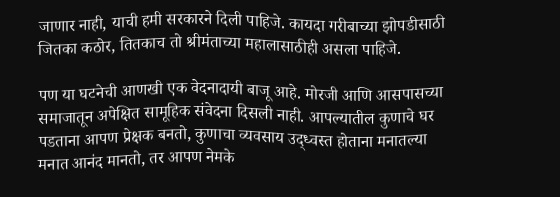जाणार नाही, याची हमी सरकारने दिली पाहिजे. कायदा गरीबाच्या झोपडीसाठी जितका कठोर, तितकाच तो श्रीमंताच्या महालासाठीही असला पाहिजे.

पण या घटनेची आणखी एक वेदनादायी बाजू आहे. मोरजी आणि आसपासच्या समाजातून अपेक्षित सामूहिक संवेदना दिसली नाही. आपल्यातील कुणाचे घर पडताना आपण प्रेक्षक बनतो, कुणाचा व्यवसाय उद्ध्वस्त होताना मनातल्या मनात आनंद मानतो, तर आपण नेमके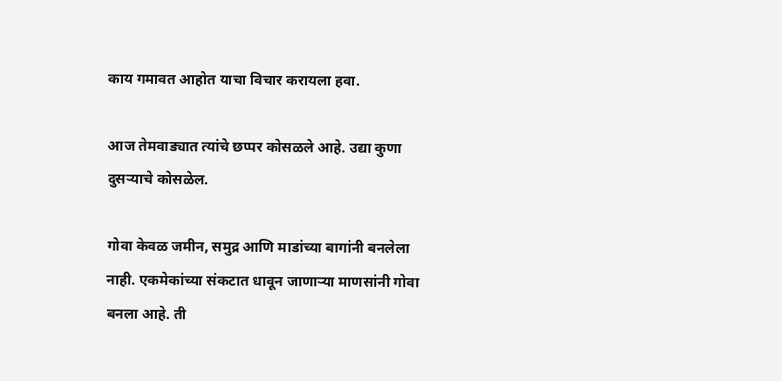काय गमावत आहोत याचा विचार करायला हवा.

आज तेमवाड्यात त्यांचे छप्पर कोसळले आहे. उद्या कुणा दुसऱ्याचे कोसळेल.

गोवा केवळ जमीन, समुद्र आणि माडांच्या बागांनी बनलेला नाही. एकमेकांच्या संकटात धावून जाणाऱ्या माणसांनी गोवा बनला आहे. ती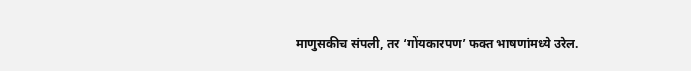माणुसकीच संपली, तर ‘गोंयकारपण’ फक्त भाषणांमध्ये उरेल.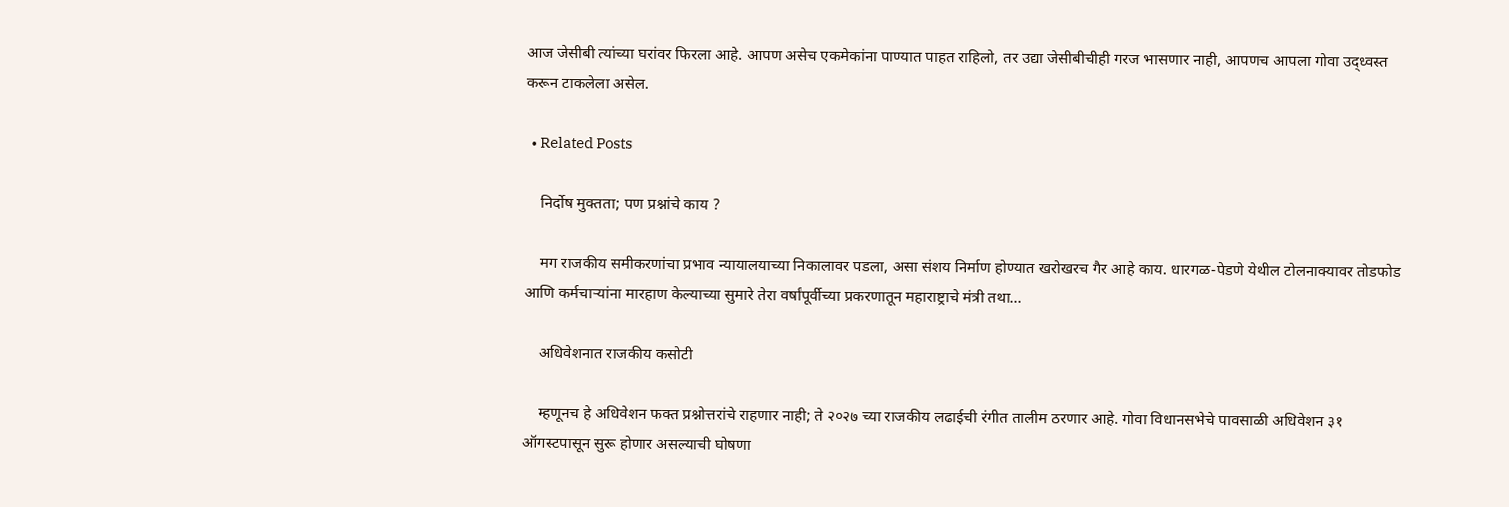आज जेसीबी त्यांच्या घरांवर फिरला आहे. आपण असेच एकमेकांना पाण्यात पाहत राहिलो, तर उद्या जेसीबीचीही गरज भासणार नाही, आपणच आपला गोवा उद्ध्वस्त करून टाकलेला असेल.

  • Related Posts

    निर्दोष मुक्तता; पण प्रश्नांचे काय ?

    मग राजकीय समीकरणांचा प्रभाव न्यायालयाच्या निकालावर पडला, असा संशय निर्माण होण्यात खरोखरच गैर आहे काय. धारगळ-पेडणे येथील टोलनाक्यावर तोडफोड आणि कर्मचाऱ्यांना मारहाण केल्याच्या सुमारे तेरा वर्षांपूर्वीच्या प्रकरणातून महाराष्ट्राचे मंत्री तथा…

    अधिवेशनात राजकीय कसोटी

    म्हणूनच हे अधिवेशन फक्त प्रश्नोत्तरांचे राहणार नाही; ते २०२७ च्या राजकीय लढाईची रंगीत तालीम ठरणार आहे. गोवा विधानसभेचे पावसाळी अधिवेशन ३१ ऑगस्टपासून सुरू होणार असल्याची घोषणा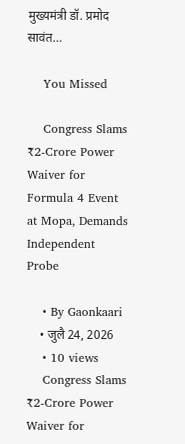मुख्यमंत्री डॉ. प्रमोद सावंत…

    You Missed

    Congress Slams ₹2-Crore Power Waiver for Formula 4 Event at Mopa, Demands Independent Probe

    • By Gaonkaari
    • जुलै 24, 2026
    • 10 views
    Congress Slams ₹2-Crore Power Waiver for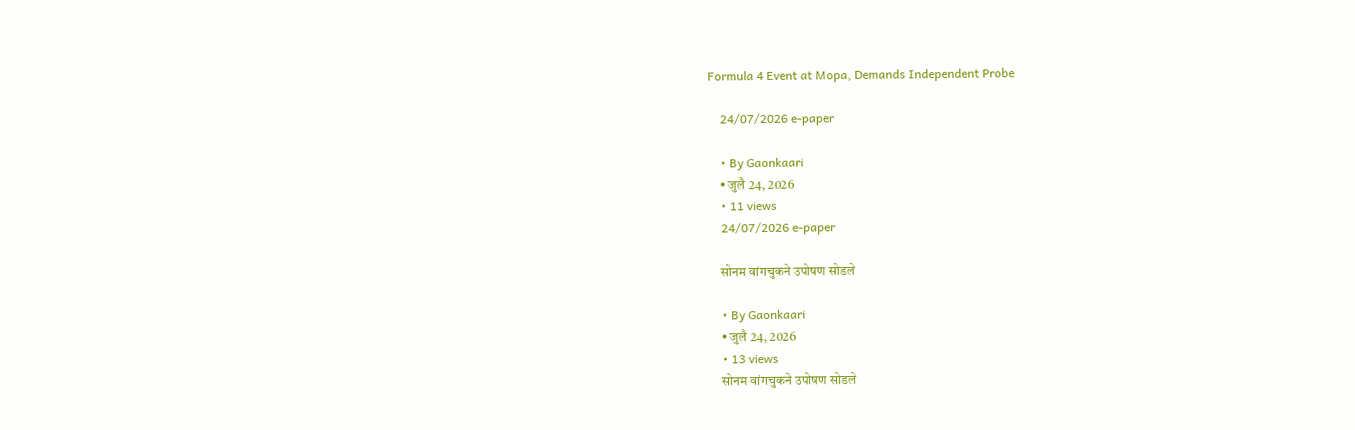Formula 4 Event at Mopa, Demands Independent Probe

    24/07/2026 e-paper

    • By Gaonkaari
    • जुलै 24, 2026
    • 11 views
    24/07/2026 e-paper

    सोनम वांगचुकने उपोषण सोडले

    • By Gaonkaari
    • जुलै 24, 2026
    • 13 views
    सोनम वांगचुकने उपोषण सोडले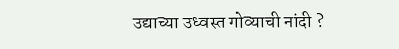उद्याच्या उध्वस्त गोव्याची नांदी ?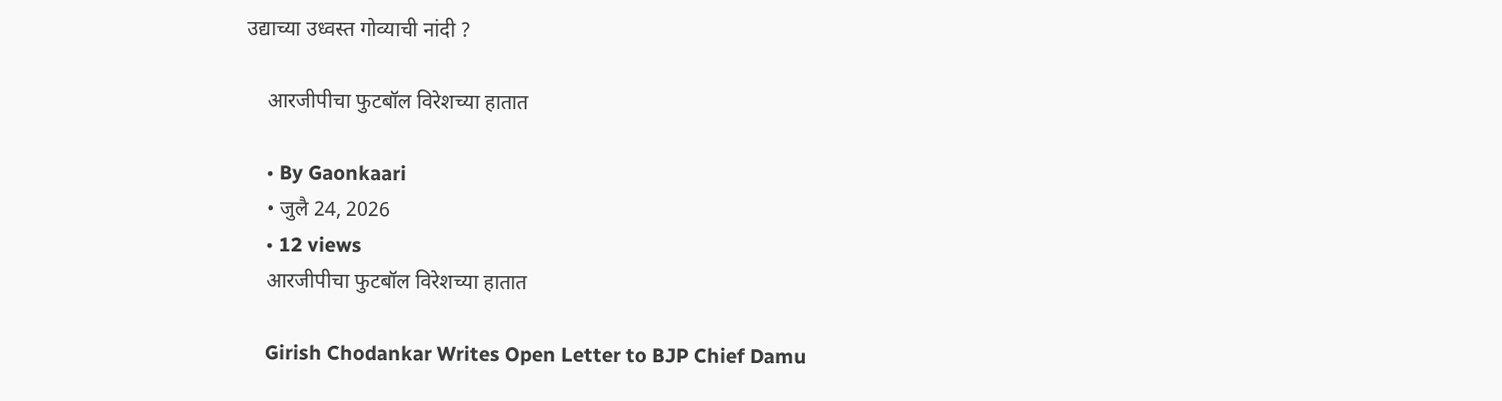उद्याच्या उध्वस्त गोव्याची नांदी ?

    आरजीपीचा फुटबॉल विरेशच्या हातात

    • By Gaonkaari
    • जुलै 24, 2026
    • 12 views
    आरजीपीचा फुटबॉल विरेशच्या हातात

    Girish Chodankar Writes Open Letter to BJP Chief Damu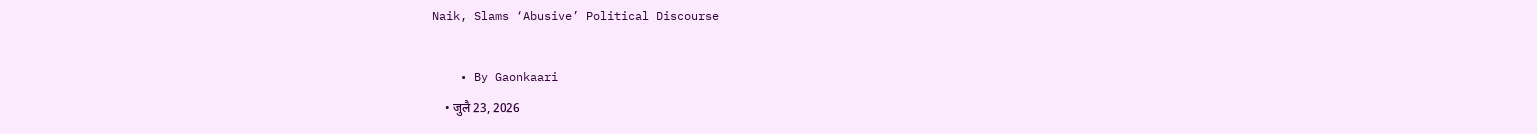Naik, Slams ‘Abusive’ Political Discourse

    • By Gaonkaari
    • जुलै 23, 2026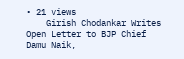• 21 views
    Girish Chodankar Writes Open Letter to BJP Chief Damu Naik,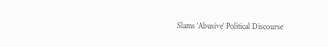Slams ‘Abusive’ Political Discourse